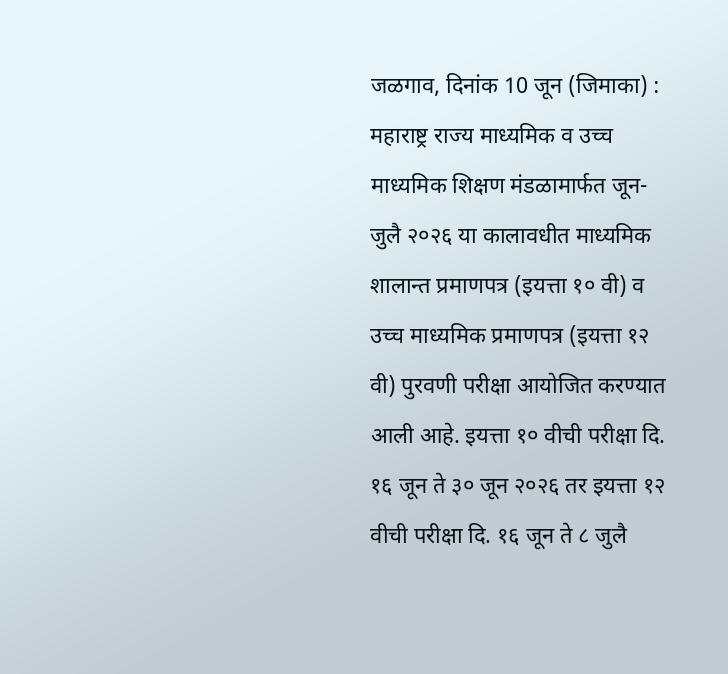जळगाव, दिनांक 10 जून (जिमाका) : महाराष्ट्र राज्य माध्यमिक व उच्च माध्यमिक शिक्षण मंडळामार्फत जून-जुलै २०२६ या कालावधीत माध्यमिक शालान्त प्रमाणपत्र (इयत्ता १० वी) व उच्च माध्यमिक प्रमाणपत्र (इयत्ता १२ वी) पुरवणी परीक्षा आयोजित करण्यात आली आहे. इयत्ता १० वीची परीक्षा दि. १६ जून ते ३० जून २०२६ तर इयत्ता १२ वीची परीक्षा दि. १६ जून ते ८ जुलै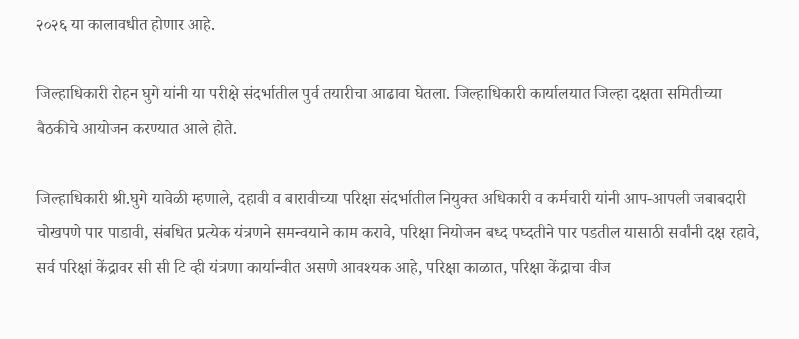२०२६ या कालावधीत होणार आहे.

जिल्हाधिकारी रोहन घुगे यांनी या परीक्षे संदर्भातील पुर्व तयारीचा आढावा घेतला. जिल्हाधिकारी कार्यालयात जिल्हा दक्षता समितीच्या बैठकीचे आयोजन करण्यात आले होते.

जिल्हाधिकारी श्री.घुगे यावेळी म्हणाले, दहावी व बारावीच्या परिक्षा संदर्भातील नियुक्त अधिकारी व कर्मचारी यांनी आप-आपली जबाबदारी चोखपणे पार पाडावी, संबधित प्रत्येक यंत्रणने समन्वयाने काम करावे, परिक्षा नियोजन बध्द पघ्दतीने पार पडतील यासाठी सर्वांनी दक्ष रहावे, सर्व परिक्षां केंद्रावर सी सी टि व्ही यंत्रणा कार्यान्वीत असणे आवश्यक आहे, परिक्षा काळात, परिक्षा केंद्राचा वीज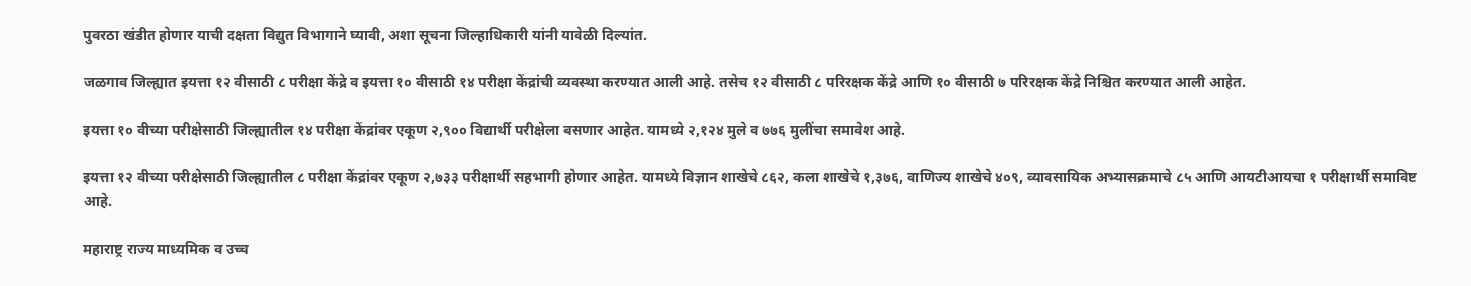पुवरठा खंडीत होणार याची दक्षता विद्युत विभागाने घ्यावी, अशा सूचना जिल्हाधिकारी यांनी यावेळी दिल्यांत.

जळगाव जिल्ह्यात इयत्ता १२ वीसाठी ८ परीक्षा केंद्रे व इयत्ता १० वीसाठी १४ परीक्षा केंद्रांची व्यवस्था करण्यात आली आहे. तसेच १२ वीसाठी ८ परिरक्षक केंद्रे आणि १० वीसाठी ७ परिरक्षक केंद्रे निश्चित करण्यात आली आहेत.

इयत्ता १० वीच्या परीक्षेसाठी जिल्ह्यातील १४ परीक्षा केंद्रांवर एकूण २,९०० विद्यार्थी परीक्षेला बसणार आहेत. यामध्ये २,१२४ मुले व ७७६ मुलींचा समावेश आहे.

इयत्ता १२ वीच्या परीक्षेसाठी जिल्ह्यातील ८ परीक्षा केंद्रांवर एकूण २,७३३ परीक्षार्थी सहभागी होणार आहेत. यामध्ये विज्ञान शाखेचे ८६२, कला शाखेचे १,३७६, वाणिज्य शाखेचे ४०९, व्यावसायिक अभ्यासक्रमाचे ८५ आणि आयटीआयचा १ परीक्षार्थी समाविष्ट आहे.

महाराष्ट्र राज्य माध्यमिक व उच्च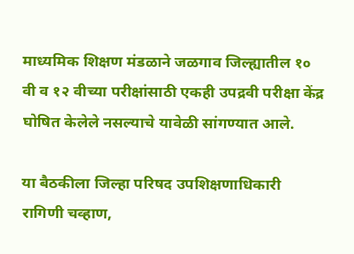माध्यमिक शिक्षण मंडळाने जळगाव जिल्ह्यातील १० वी व १२ वीच्या परीक्षांसाठी एकही उपद्रवी परीक्षा केंद्र घोषित केलेले नसल्याचे यावेळी सांगण्यात आले.

या बैठकीला जिल्हा परिषद उपशिक्षणाधिकारी रागिणी चव्हाण,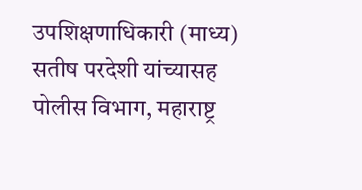उपशिक्षणाधिकारी (माध्य) सतीष परदेशी यांच्यासह पोलीस विभाग, महाराष्ट्र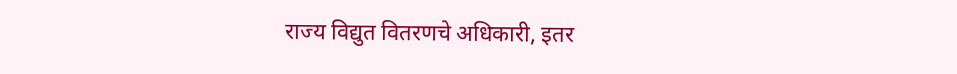राज्य विद्युत वितरणचे अधिकारी, इतर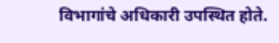विभागांचे अधिकारी उपस्थित होते.